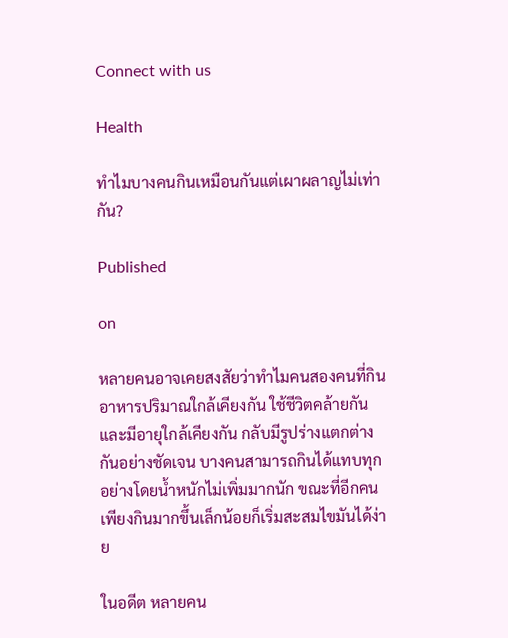Connect with us

Health

ทำไมบางคนกินเหมือนกันแต่เผาผลาญไม่เท่ากัน?

Published

on

หลายคนอาจเคยสงสัยว่าทำไมคนสองคนที่กินอาหารปริมาณใกล้เคียงกัน ใช้ชีวิตคล้ายกัน และมีอายุใกล้เคียงกัน กลับมีรูปร่างแตกต่างกันอย่างชัดเจน บางคนสามารถกินได้แทบทุกอย่างโดยน้ำหนักไม่เพิ่มมากนัก ขณะที่อีกคนเพียงกินมากขึ้นเล็กน้อยก็เริ่มสะสมไขมันได้ง่าย

ในอดีต หลายคน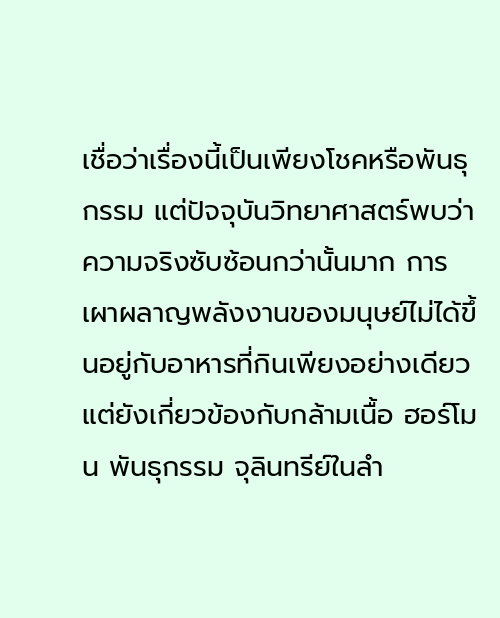เชื่อว่าเรื่องนี้เป็นเพียงโชคหรือพันธุกรรม แต่ปัจจุบันวิทยาศาสตร์พบว่าความจริงซับซ้อนกว่านั้นมาก การเผาผลาญพลังงานของมนุษย์ไม่ได้ขึ้นอยู่กับอาหารที่กินเพียงอย่างเดียว แต่ยังเกี่ยวข้องกับกล้ามเนื้อ ฮอร์โมน พันธุกรรม จุลินทรีย์ในลำ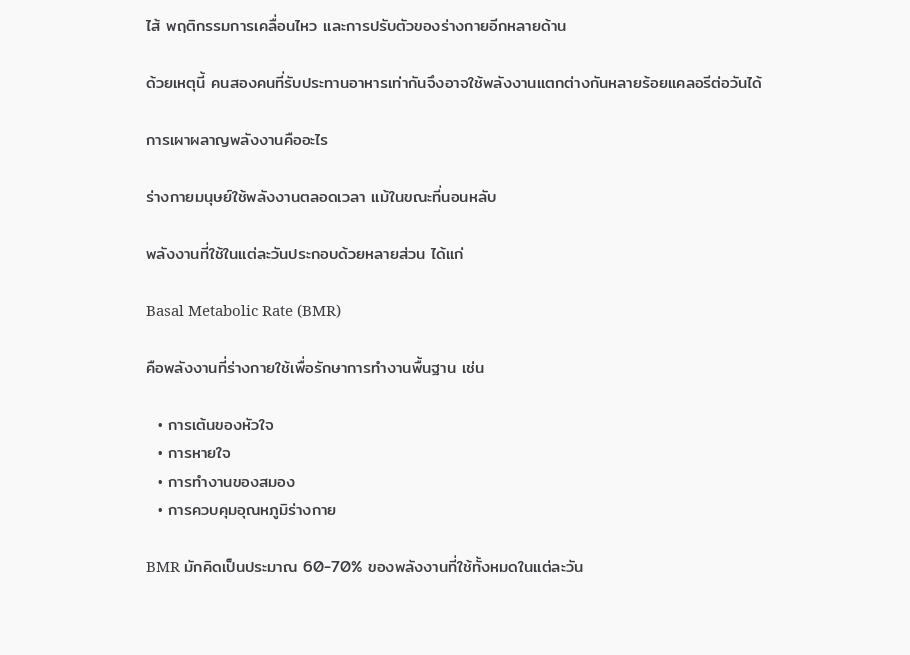ไส้ พฤติกรรมการเคลื่อนไหว และการปรับตัวของร่างกายอีกหลายด้าน

ด้วยเหตุนี้ คนสองคนที่รับประทานอาหารเท่ากันจึงอาจใช้พลังงานแตกต่างกันหลายร้อยแคลอรีต่อวันได้

การเผาผลาญพลังงานคืออะไร

ร่างกายมนุษย์ใช้พลังงานตลอดเวลา แม้ในขณะที่นอนหลับ

พลังงานที่ใช้ในแต่ละวันประกอบด้วยหลายส่วน ได้แก่

Basal Metabolic Rate (BMR)

คือพลังงานที่ร่างกายใช้เพื่อรักษาการทำงานพื้นฐาน เช่น

  • การเต้นของหัวใจ
  • การหายใจ
  • การทำงานของสมอง
  • การควบคุมอุณหภูมิร่างกาย

BMR มักคิดเป็นประมาณ 60-70% ของพลังงานที่ใช้ทั้งหมดในแต่ละวัน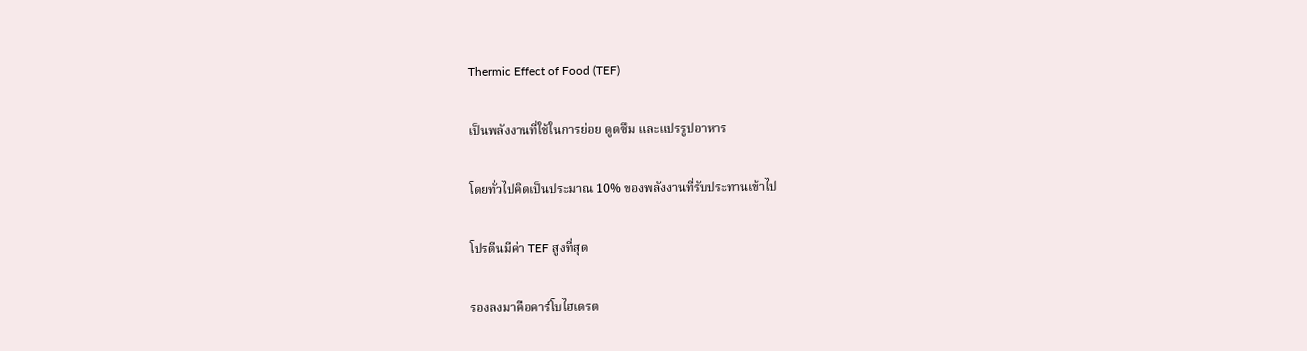Thermic Effect of Food (TEF)

เป็นพลังงานที่ใช้ในการย่อย ดูดซึม และแปรรูปอาหาร

โดยทั่วไปคิดเป็นประมาณ 10% ของพลังงานที่รับประทานเข้าไป

โปรตีนมีค่า TEF สูงที่สุด

รองลงมาคือคาร์โบไฮเดรต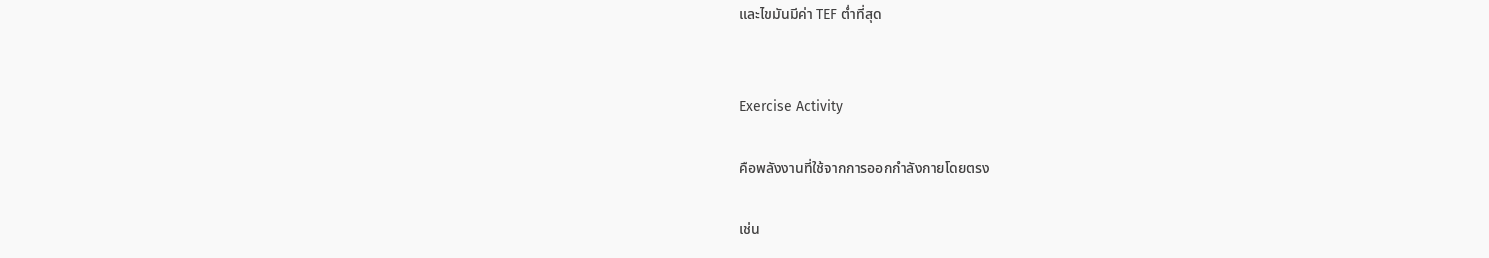และไขมันมีค่า TEF ต่ำที่สุด


Exercise Activity

คือพลังงานที่ใช้จากการออกกำลังกายโดยตรง

เช่น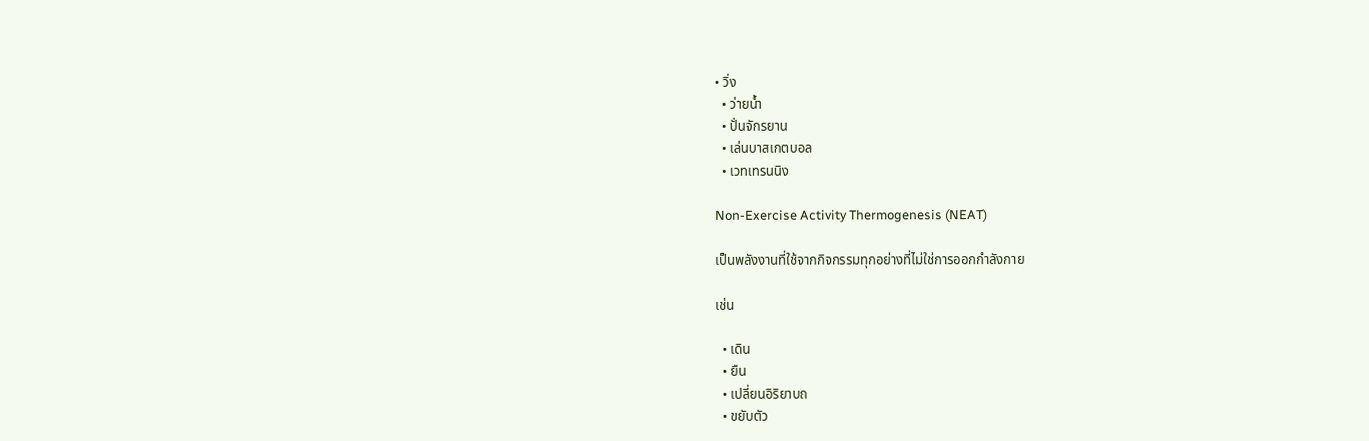• วิ่ง
  • ว่ายน้ำ
  • ปั่นจักรยาน
  • เล่นบาสเกตบอล
  • เวทเทรนนิง

Non-Exercise Activity Thermogenesis (NEAT)

เป็นพลังงานที่ใช้จากกิจกรรมทุกอย่างที่ไม่ใช่การออกกำลังกาย

เช่น

  • เดิน
  • ยืน
  • เปลี่ยนอิริยาบถ
  • ขยับตัว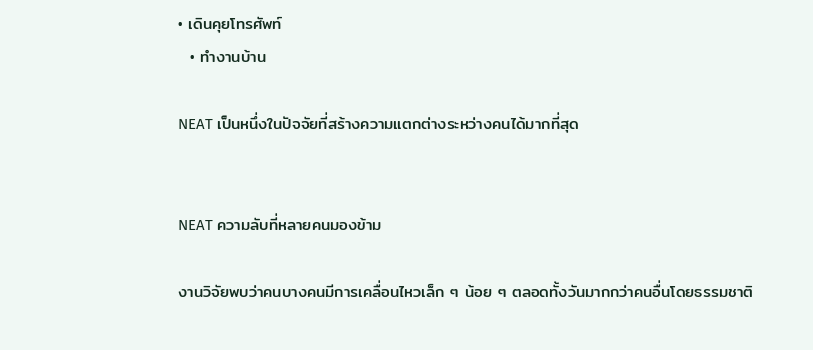• เดินคุยโทรศัพท์
  • ทำงานบ้าน

NEAT เป็นหนึ่งในปัจจัยที่สร้างความแตกต่างระหว่างคนได้มากที่สุด


NEAT ความลับที่หลายคนมองข้าม

งานวิจัยพบว่าคนบางคนมีการเคลื่อนไหวเล็ก ๆ น้อย ๆ ตลอดทั้งวันมากกว่าคนอื่นโดยธรรมชาติ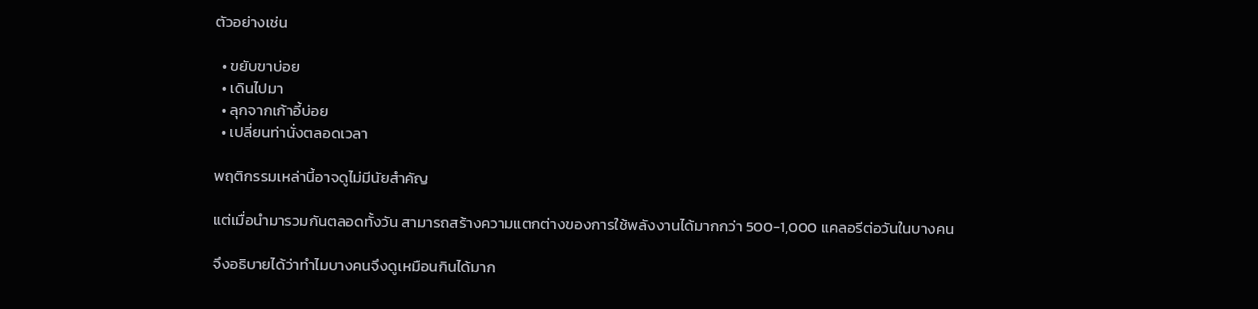ตัวอย่างเช่น

  • ขยับขาบ่อย
  • เดินไปมา
  • ลุกจากเก้าอี้บ่อย
  • เปลี่ยนท่านั่งตลอดเวลา

พฤติกรรมเหล่านี้อาจดูไม่มีนัยสำคัญ

แต่เมื่อนำมารวมกันตลอดทั้งวัน สามารถสร้างความแตกต่างของการใช้พลังงานได้มากกว่า 500-1,000 แคลอรีต่อวันในบางคน

จึงอธิบายได้ว่าทำไมบางคนจึงดูเหมือนกินได้มาก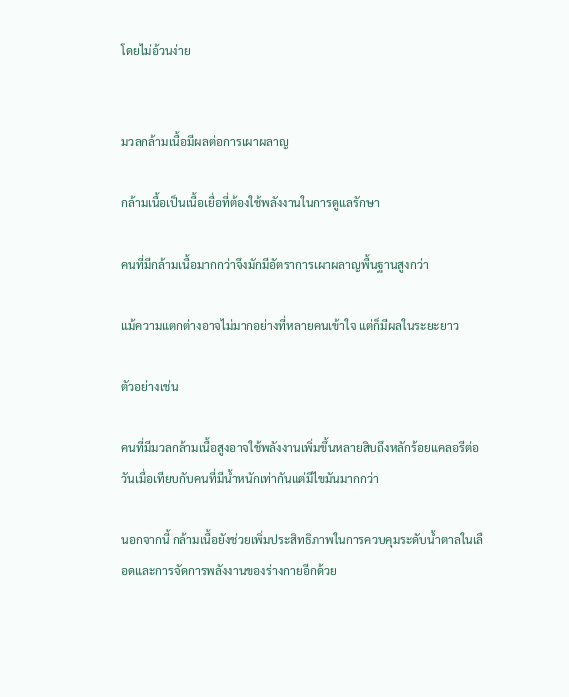โดยไม่อ้วนง่าย


มวลกล้ามเนื้อมีผลต่อการเผาผลาญ

กล้ามเนื้อเป็นเนื้อเยื่อที่ต้องใช้พลังงานในการดูแลรักษา

คนที่มีกล้ามเนื้อมากกว่าจึงมักมีอัตราการเผาผลาญพื้นฐานสูงกว่า

แม้ความแตกต่างอาจไม่มากอย่างที่หลายคนเข้าใจ แต่ก็มีผลในระยะยาว

ตัวอย่างเช่น

คนที่มีมวลกล้ามเนื้อสูงอาจใช้พลังงานเพิ่มขึ้นหลายสิบถึงหลักร้อยแคลอรีต่อวันเมื่อเทียบกับคนที่มีน้ำหนักเท่ากันแต่มีไขมันมากกว่า

นอกจากนี้ กล้ามเนื้อยังช่วยเพิ่มประสิทธิภาพในการควบคุมระดับน้ำตาลในเลือดและการจัดการพลังงานของร่างกายอีกด้วย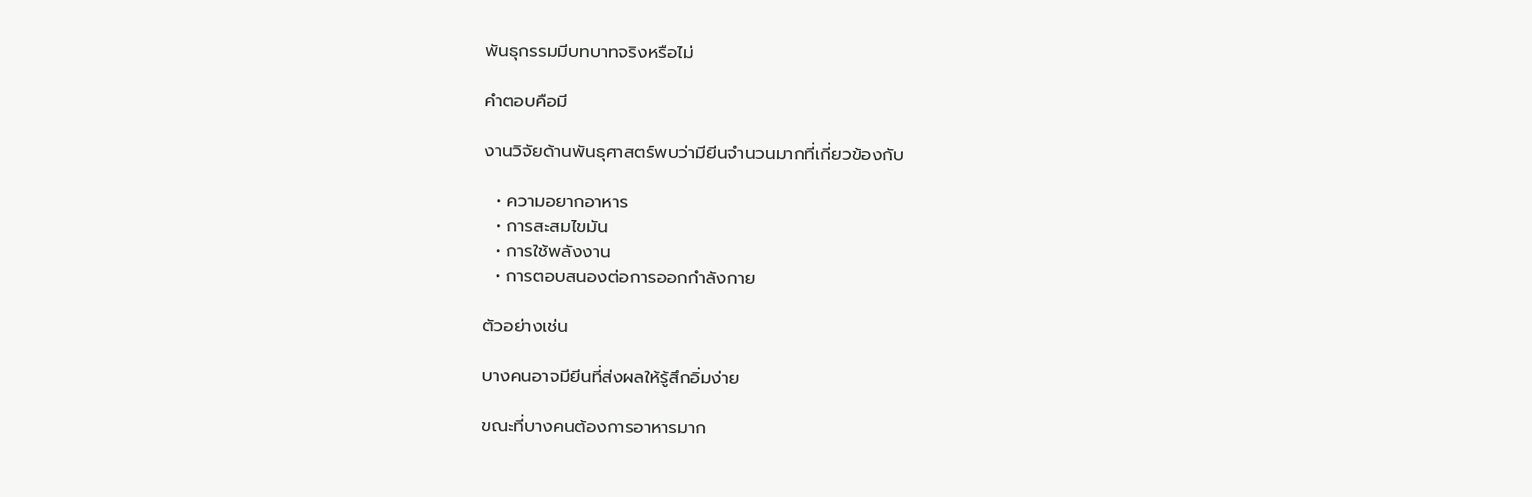พันธุกรรมมีบทบาทจริงหรือไม่

คำตอบคือมี

งานวิจัยด้านพันธุศาสตร์พบว่ามียีนจำนวนมากที่เกี่ยวข้องกับ

  • ความอยากอาหาร
  • การสะสมไขมัน
  • การใช้พลังงาน
  • การตอบสนองต่อการออกกำลังกาย

ตัวอย่างเช่น

บางคนอาจมียีนที่ส่งผลให้รู้สึกอิ่มง่าย

ขณะที่บางคนต้องการอาหารมาก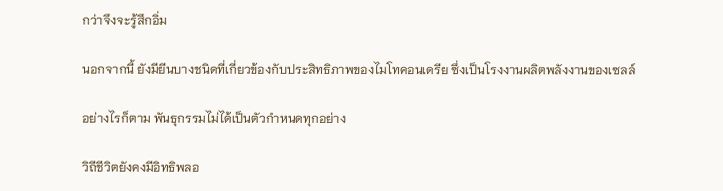กว่าจึงจะรู้สึกอิ่ม

นอกจากนี้ ยังมียีนบางชนิดที่เกี่ยวข้องกับประสิทธิภาพของไมโทคอนเดรีย ซึ่งเป็นโรงงานผลิตพลังงานของเซลล์

อย่างไรก็ตาม พันธุกรรมไม่ได้เป็นตัวกำหนดทุกอย่าง

วิถีชีวิตยังคงมีอิทธิพลอ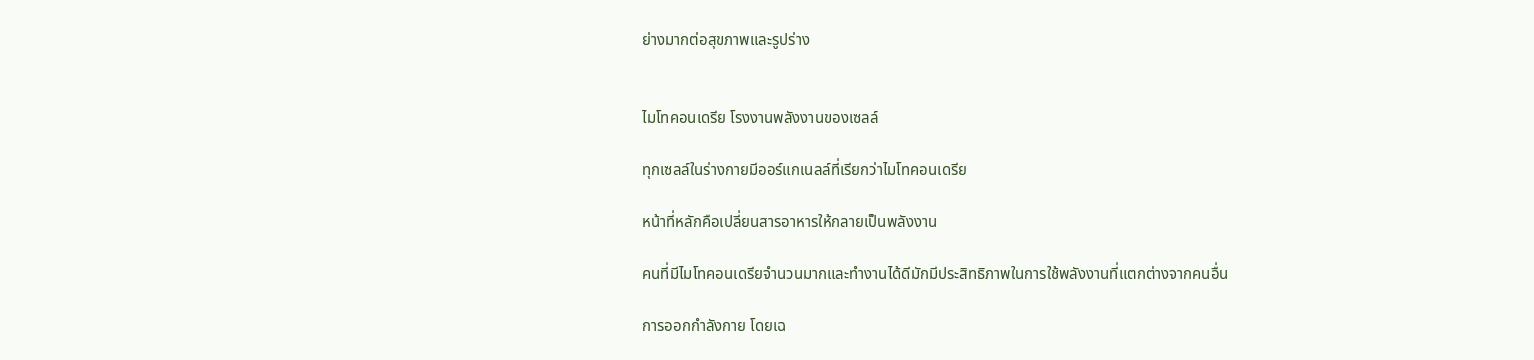ย่างมากต่อสุขภาพและรูปร่าง


ไมโทคอนเดรีย โรงงานพลังงานของเซลล์

ทุกเซลล์ในร่างกายมีออร์แกเนลล์ที่เรียกว่าไมโทคอนเดรีย

หน้าที่หลักคือเปลี่ยนสารอาหารให้กลายเป็นพลังงาน

คนที่มีไมโทคอนเดรียจำนวนมากและทำงานได้ดีมักมีประสิทธิภาพในการใช้พลังงานที่แตกต่างจากคนอื่น

การออกกำลังกาย โดยเฉ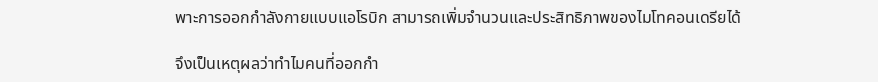พาะการออกกำลังกายแบบแอโรบิก สามารถเพิ่มจำนวนและประสิทธิภาพของไมโทคอนเดรียได้

จึงเป็นเหตุผลว่าทำไมคนที่ออกกำ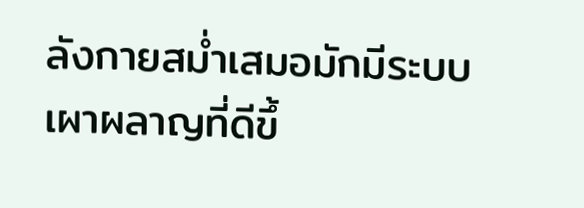ลังกายสม่ำเสมอมักมีระบบเผาผลาญที่ดีขึ้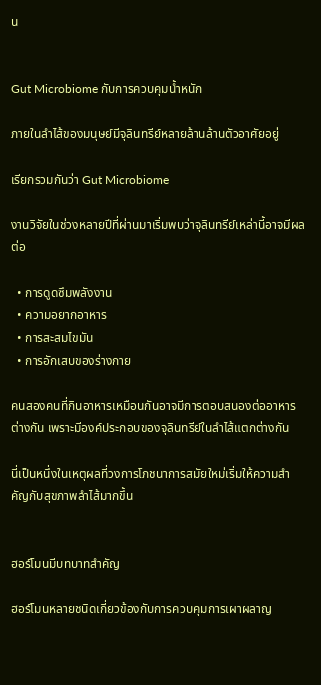น


Gut Microbiome กับการควบคุมน้ำหนัก

ภายในลำไส้ของมนุษย์มีจุลินทรีย์หลายล้านล้านตัวอาศัยอยู่

เรียกรวมกันว่า Gut Microbiome

งานวิจัยในช่วงหลายปีที่ผ่านมาเริ่มพบว่าจุลินทรีย์เหล่านี้อาจมีผลต่อ

  • การดูดซึมพลังงาน
  • ความอยากอาหาร
  • การสะสมไขมัน
  • การอักเสบของร่างกาย

คนสองคนที่กินอาหารเหมือนกันอาจมีการตอบสนองต่ออาหารต่างกัน เพราะมีองค์ประกอบของจุลินทรีย์ในลำไส้แตกต่างกัน

นี่เป็นหนึ่งในเหตุผลที่วงการโภชนาการสมัยใหม่เริ่มให้ความสำคัญกับสุขภาพลำไส้มากขึ้น


ฮอร์โมนมีบทบาทสำคัญ

ฮอร์โมนหลายชนิดเกี่ยวข้องกับการควบคุมการเผาผลาญ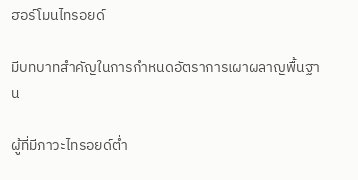ฮอร์โมนไทรอยด์

มีบทบาทสำคัญในการกำหนดอัตราการเผาผลาญพื้นฐาน

ผู้ที่มีภาวะไทรอยด์ต่ำ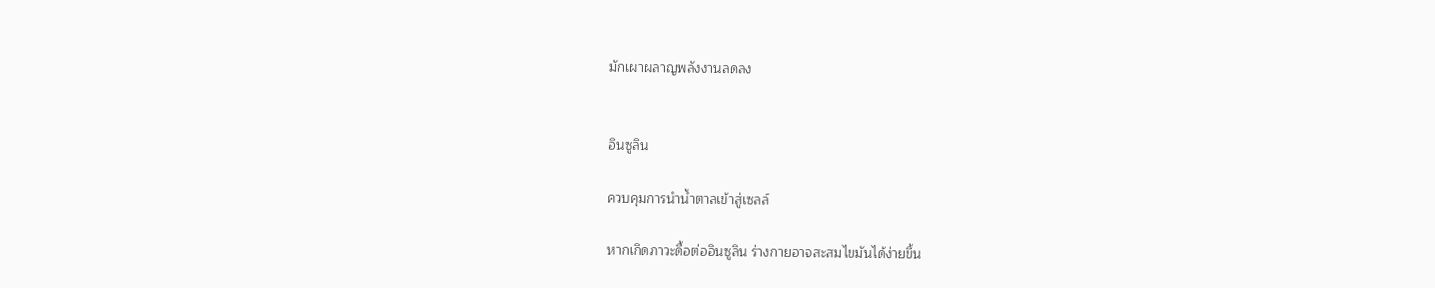มักเผาผลาญพลังงานลดลง


อินซูลิน

ควบคุมการนำน้ำตาลเข้าสู่เซลล์

หากเกิดภาวะดื้อต่ออินซูลิน ร่างกายอาจสะสมไขมันได้ง่ายขึ้น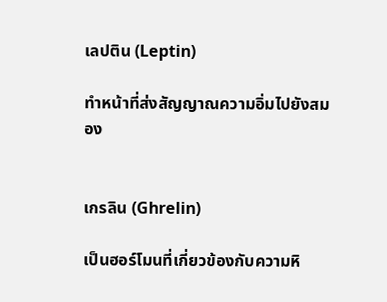เลปติน (Leptin)

ทำหน้าที่ส่งสัญญาณความอิ่มไปยังสมอง


เกรลิน (Ghrelin)

เป็นฮอร์โมนที่เกี่ยวข้องกับความหิ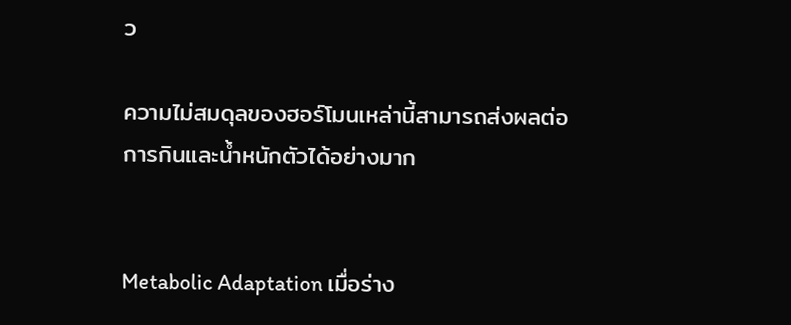ว

ความไม่สมดุลของฮอร์โมนเหล่านี้สามารถส่งผลต่อการกินและน้ำหนักตัวได้อย่างมาก


Metabolic Adaptation เมื่อร่าง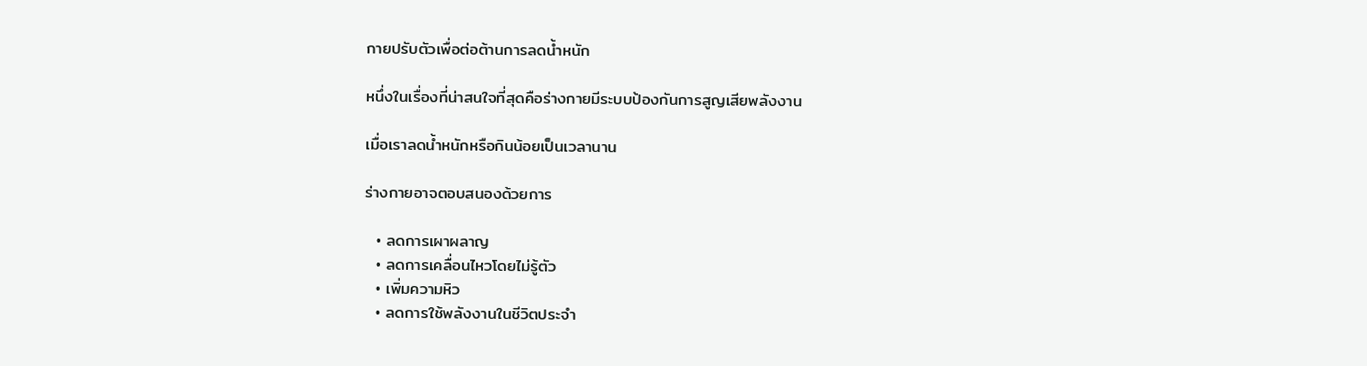กายปรับตัวเพื่อต่อต้านการลดน้ำหนัก

หนึ่งในเรื่องที่น่าสนใจที่สุดคือร่างกายมีระบบป้องกันการสูญเสียพลังงาน

เมื่อเราลดน้ำหนักหรือกินน้อยเป็นเวลานาน

ร่างกายอาจตอบสนองด้วยการ

  • ลดการเผาผลาญ
  • ลดการเคลื่อนไหวโดยไม่รู้ตัว
  • เพิ่มความหิว
  • ลดการใช้พลังงานในชีวิตประจำ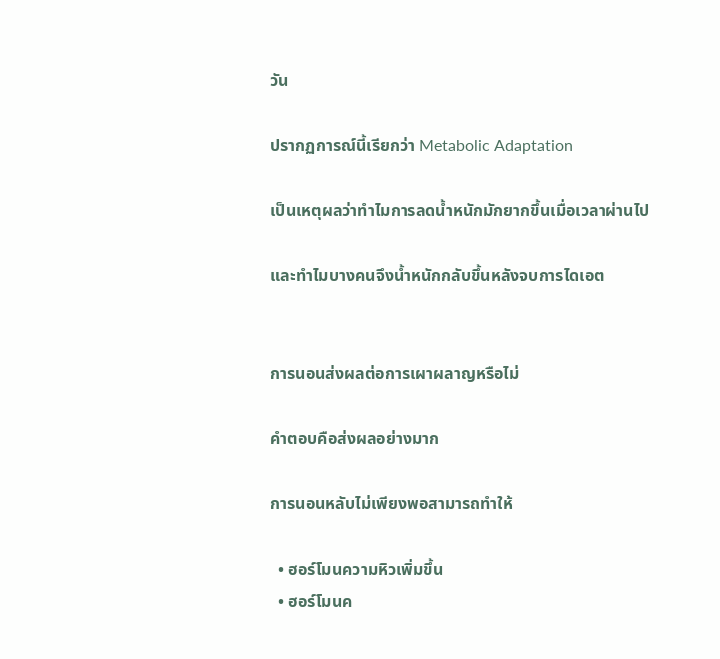วัน

ปรากฏการณ์นี้เรียกว่า Metabolic Adaptation

เป็นเหตุผลว่าทำไมการลดน้ำหนักมักยากขึ้นเมื่อเวลาผ่านไป

และทำไมบางคนจึงน้ำหนักกลับขึ้นหลังจบการไดเอต


การนอนส่งผลต่อการเผาผลาญหรือไม่

คำตอบคือส่งผลอย่างมาก

การนอนหลับไม่เพียงพอสามารถทำให้

  • ฮอร์โมนความหิวเพิ่มขึ้น
  • ฮอร์โมนค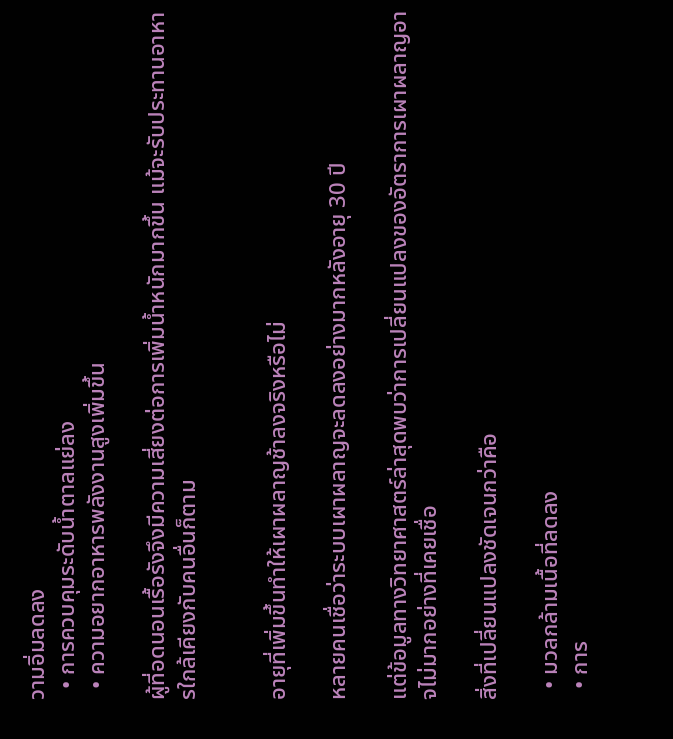วามอิ่มลดลง
  • การควบคุมระดับน้ำตาลแย่ลง
  • ความอยากอาหารพลังงานสูงเพิ่มขึ้น

ผู้ที่อดนอนเรื้อรังจึงมีความเสี่ยงต่อการเพิ่มน้ำหนักมากขึ้น แม้จะรับประทานอาหารใกล้เคียงกับคนอื่นก็ตาม


อายุที่เพิ่มขึ้นทำให้เผาผลาญช้าลงจริงหรือไม่

หลายคนเชื่อว่าระบบเผาผลาญจะลดลงอย่างมากหลังอายุ 30 ปี

แต่ข้อมูลทางวิทยาศาสตร์ล่าสุดพบว่าการเปลี่ยนแปลงของอัตราการเผาผลาญอาจไม่มากอย่างที่เคยเชื่อ

สิ่งที่เปลี่ยนแปลงชัดเจนกว่าคือ

  • มวลกล้ามเนื้อที่ลดลง
  • การ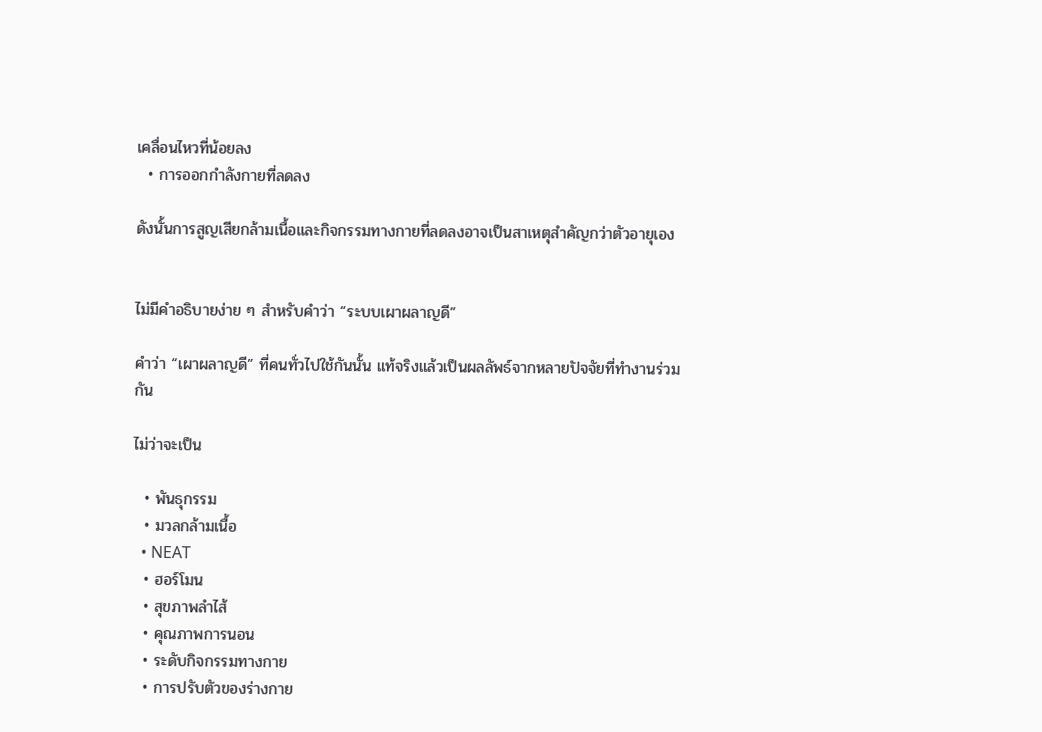เคลื่อนไหวที่น้อยลง
  • การออกกำลังกายที่ลดลง

ดังนั้นการสูญเสียกล้ามเนื้อและกิจกรรมทางกายที่ลดลงอาจเป็นสาเหตุสำคัญกว่าตัวอายุเอง


ไม่มีคำอธิบายง่าย ๆ สำหรับคำว่า “ระบบเผาผลาญดี”

คำว่า “เผาผลาญดี” ที่คนทั่วไปใช้กันนั้น แท้จริงแล้วเป็นผลลัพธ์จากหลายปัจจัยที่ทำงานร่วมกัน

ไม่ว่าจะเป็น

  • พันธุกรรม
  • มวลกล้ามเนื้อ
  • NEAT
  • ฮอร์โมน
  • สุขภาพลำไส้
  • คุณภาพการนอน
  • ระดับกิจกรรมทางกาย
  • การปรับตัวของร่างกาย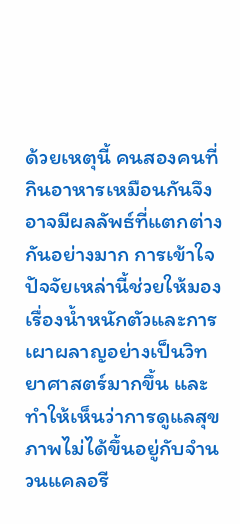ด้วยเหตุนี้ คนสองคนที่กินอาหารเหมือนกันจึงอาจมีผลลัพธ์ที่แตกต่างกันอย่างมาก การเข้าใจปัจจัยเหล่านี้ช่วยให้มองเรื่องน้ำหนักตัวและการเผาผลาญอย่างเป็นวิทยาศาสตร์มากขึ้น และทำให้เห็นว่าการดูแลสุขภาพไม่ได้ขึ้นอยู่กับจำนวนแคลอรี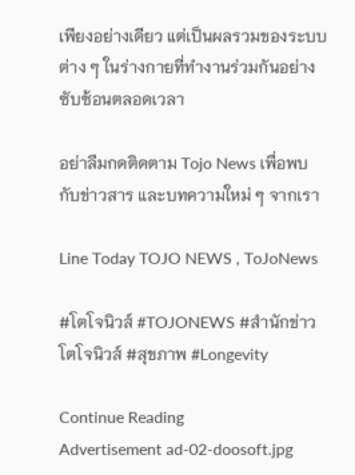เพียงอย่างเดียว แต่เป็นผลรวมของระบบต่าง ๆ ในร่างกายที่ทำงานร่วมกันอย่างซับซ้อนตลอดเวลา

อย่าลืมกดติดตาม Tojo News เพื่อพบกับข่าวสาร และบทความใหม่ ๆ จากเรา

Line Today TOJO NEWS , ToJoNews

#โตโจนิวส์ #TOJONEWS #สำนักข่าวโตโจนิวส์ #สุขภาพ #Longevity

Continue Reading
Advertisement ad-02-doosoft.jpg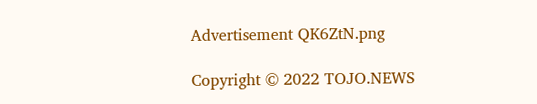Advertisement QK6ZtN.png

Copyright © 2022 TOJO.NEWS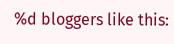%d bloggers like this: